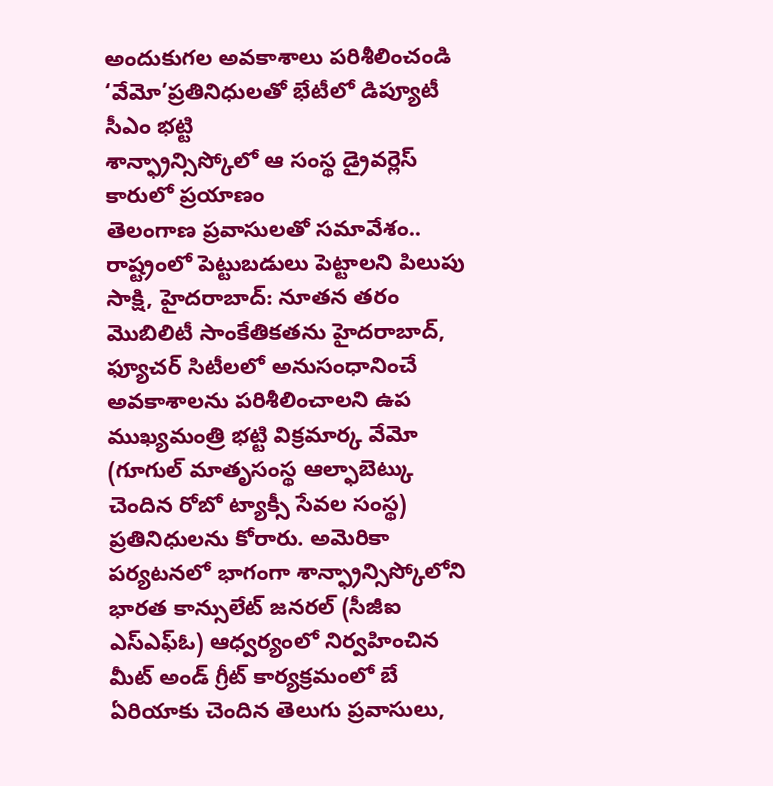అందుకుగల అవకాశాలు పరిశీలించండి
‘వేమో’ప్రతినిధులతో భేటీలో డిప్యూటీ సీఎం భట్టి
శాన్ఫ్రాన్సిస్కోలో ఆ సంస్థ డ్రైవర్లెస్ కారులో ప్రయాణం
తెలంగాణ ప్రవాసులతో సమావేశం.. రాష్ట్రంలో పెట్టుబడులు పెట్టాలని పిలుపు
సాక్షి, హైదరాబాద్: నూతన తరం మొబిలిటీ సాంకేతికతను హైదరాబాద్, ఫ్యూచర్ సిటీలలో అనుసంధానించే అవకాశాలను పరిశీలించాలని ఉప ముఖ్యమంత్రి భట్టి విక్రమార్క వేమో (గూగుల్ మాతృసంస్థ ఆల్ఫాబెట్కు చెందిన రోబో ట్యాక్సీ సేవల సంస్థ) ప్రతినిధులను కోరారు. అమెరికా పర్యటనలో భాగంగా శాన్ఫ్రాన్సిస్కోలోని భారత కాన్సులేట్ జనరల్ (సీజీఐ ఎస్ఎఫ్ఓ) ఆధ్వర్యంలో నిర్వహించిన మీట్ అండ్ గ్రీట్ కార్యక్రమంలో బే ఏరియాకు చెందిన తెలుగు ప్రవాసులు,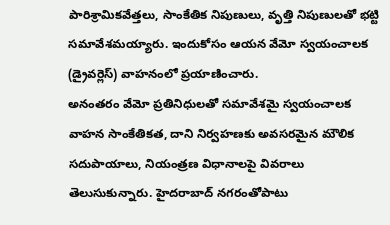పారిశ్రామికవేత్తలు, సాంకేతిక నిపుణులు, వృత్తి నిపుణులతో భట్టి సమావేశమయ్యారు. ఇందుకోసం ఆయన వేమో స్వయంచాలక (డ్రైవర్లెస్) వాహనంలో ప్రయాణించారు.
అనంతరం వేమో ప్రతినిధులతో సమావేశమై స్వయంచాలక వాహన సాంకేతికత, దాని నిర్వహణకు అవసరమైన మౌలిక సదుపాయాలు, నియంత్రణ విధానాలపై వివరాలు తెలుసుకున్నారు. హైదరాబాద్ నగరంతోపాటు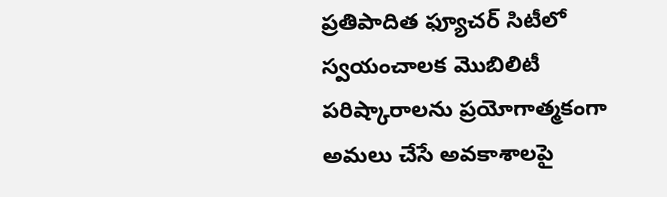ప్రతిపాదిత ఫ్యూచర్ సిటీలో స్వయంచాలక మొబిలిటీ పరిష్కారాలను ప్రయోగాత్మకంగా అమలు చేసే అవకాశాలపై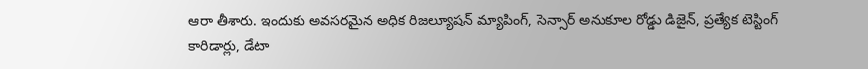ఆరా తీశారు. ఇందుకు అవసరమైన అధిక రిజల్యూషన్ మ్యాపింగ్, సెన్సార్ అనుకూల రోడ్డు డిజైన్, ప్రత్యేక టెస్టింగ్ కారిడార్లు, డేటా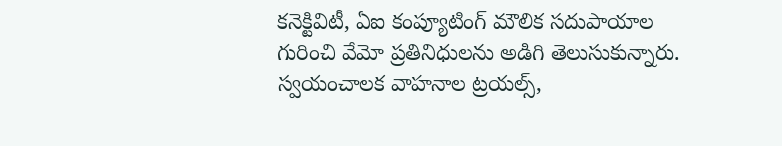కనెక్టివిటీ, ఏఐ కంప్యూటింగ్ మౌలిక సదుపాయాల గురించి వేమో ప్రతినిధులను అడిగి తెలుసుకున్నారు. స్వయంచాలక వాహనాల ట్రయల్స్,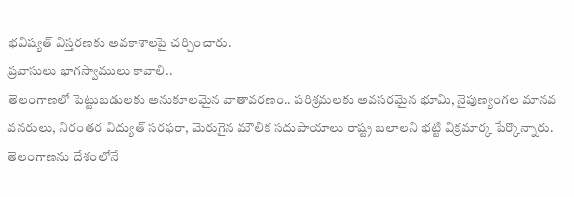భవిష్యత్ విస్తరణకు అవకాశాలపై చర్చించారు.
ప్రవాసులు భాగస్వాములు కావాలి..
తెలంగాణలో పెట్టుబడులకు అనుకూలమైన వాతావరణం.. పరిశ్రమలకు అవసరమైన భూమి, నైపుణ్యంగల మానవ వనరులు, నిరంతర విద్యుత్ సరఫరా, మెరుగైన మౌలిక సదుపాయాలు రాష్ట్ర బలాలని భట్టి విక్రమార్క పేర్కొన్నారు. తెలంగాణను దేశంలోనే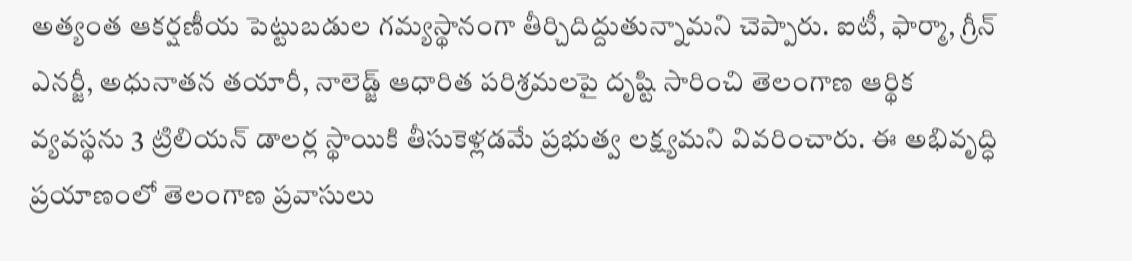అత్యంత ఆకర్షణీయ పెట్టుబడుల గమ్యస్థానంగా తీర్చిదిద్దుతున్నామని చెప్పారు. ఐటీ, ఫార్మా, గ్రీన్ ఎనర్జీ, అధునాతన తయారీ, నాలెడ్జ్ ఆధారిత పరిశ్రమలపై దృష్టి సారించి తెలంగాణ ఆర్థిక వ్యవస్థను 3 ట్రిలియన్ డాలర్ల స్థాయికి తీసుకెళ్లడమే ప్రభుత్వ లక్ష్యమని వివరించారు. ఈ అభివృద్ధి ప్రయాణంలో తెలంగాణ ప్రవాసులు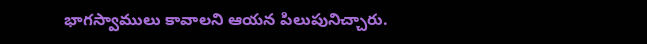భాగస్వాములు కావాలని ఆయన పిలుపునిచ్చారు.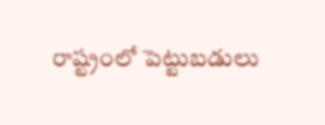రాష్ట్రంలో పెట్టుబడులు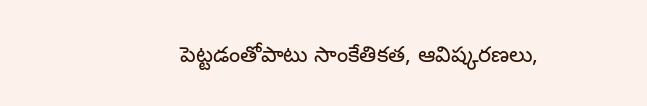పెట్టడంతోపాటు సాంకేతికత, ఆవిష్కరణలు,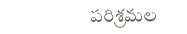పరిశ్రమల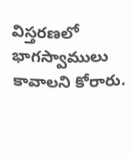విస్తరణలో భాగస్వాములు కావాలని కోరారు.